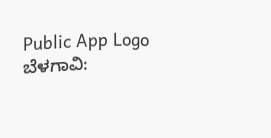Public App Logo
ಬೆಳಗಾವಿ: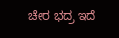ಚೇರ ಭದ್ರ ಇದೆ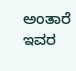ಅಂತಾರೆ ಇವರ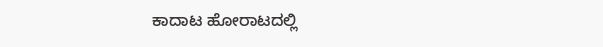ಕಾದಾಟ ಹೋರಾಟದಲ್ಲಿ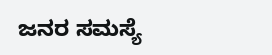ಜನರ ಸಮಸ್ಯೆ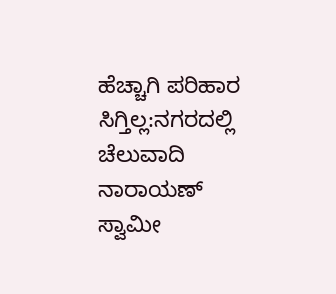ಹೆಚ್ಚಾಗಿ ಪರಿಹಾರ ಸಿಗ್ತಿಲ್ಲ:ನಗರದಲ್ಲಿ ಚೆಲುವಾದಿ ನಾರಾಯಣ್ ಸ್ವಾಮೀ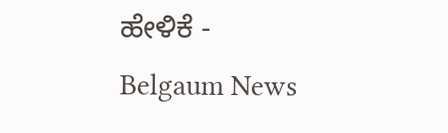ಹೇಳಿಕೆ - Belgaum News